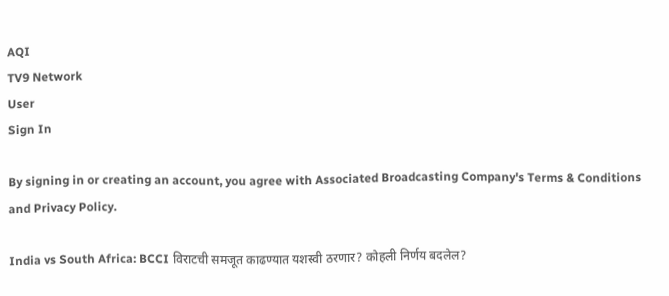AQI
TV9 Network
User
Sign In

By signing in or creating an account, you agree with Associated Broadcasting Company's Terms & Conditions and Privacy Policy.

India vs South Africa: BCCI विराटची समजूत काढण्यात यशस्वी ठरणार? कोहली निर्णय बदलेल?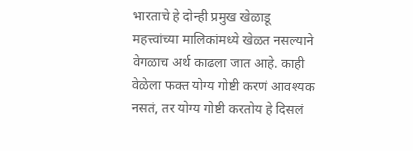भारताचे हे दोन्ही प्रमुख खेळाडू महत्त्वांच्या मालिकांमध्ये खेळत नसल्याने वेगळाच अर्थ काढला जात आहे. काही वेळेला फक्त योग्य गोष्टी करणं आवश्यक नसतं, तर योग्य गोष्टी करतोय हे दिसलं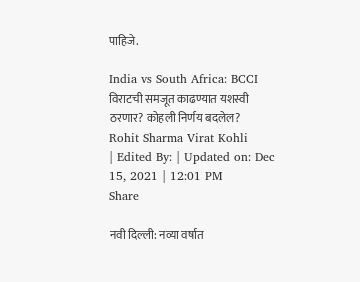पाहिजे.

India vs South Africa: BCCI विराटची समजूत काढण्यात यशस्वी ठरणार? कोहली निर्णय बदलेल?
Rohit Sharma Virat Kohli
| Edited By: | Updated on: Dec 15, 2021 | 12:01 PM
Share

नवी दिल्ली: नव्या वर्षात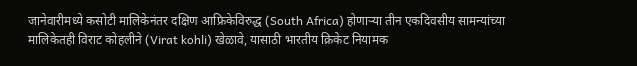जानेवारीमध्ये कसोटी मालिकेनंतर दक्षिण आफ्रिकेविरुद्ध (South Africa) होणाऱ्या तीन एकदिवसीय सामन्यांच्या मालिकेतही विराट कोहलीने (Virat kohli) खेळावे, यासाठी भारतीय क्रिकेट नियामक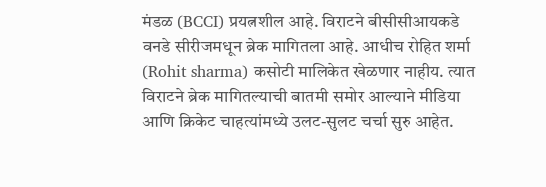मंडळ (BCCI) प्रयत्नशील आहे. विराटने बीसीसीआयकडे वनडे सीरीजमधून ब्रेक मागितला आहे. आधीच रोहित शर्मा (Rohit sharma) कसोटी मालिकेत खेळणार नाहीय. त्यात विराटने ब्रेक मागितल्याची बातमी समोर आल्याने मीडिया आणि क्रिकेट चाहत्यांमध्ये उलट-सुलट चर्चा सुरु आहेत.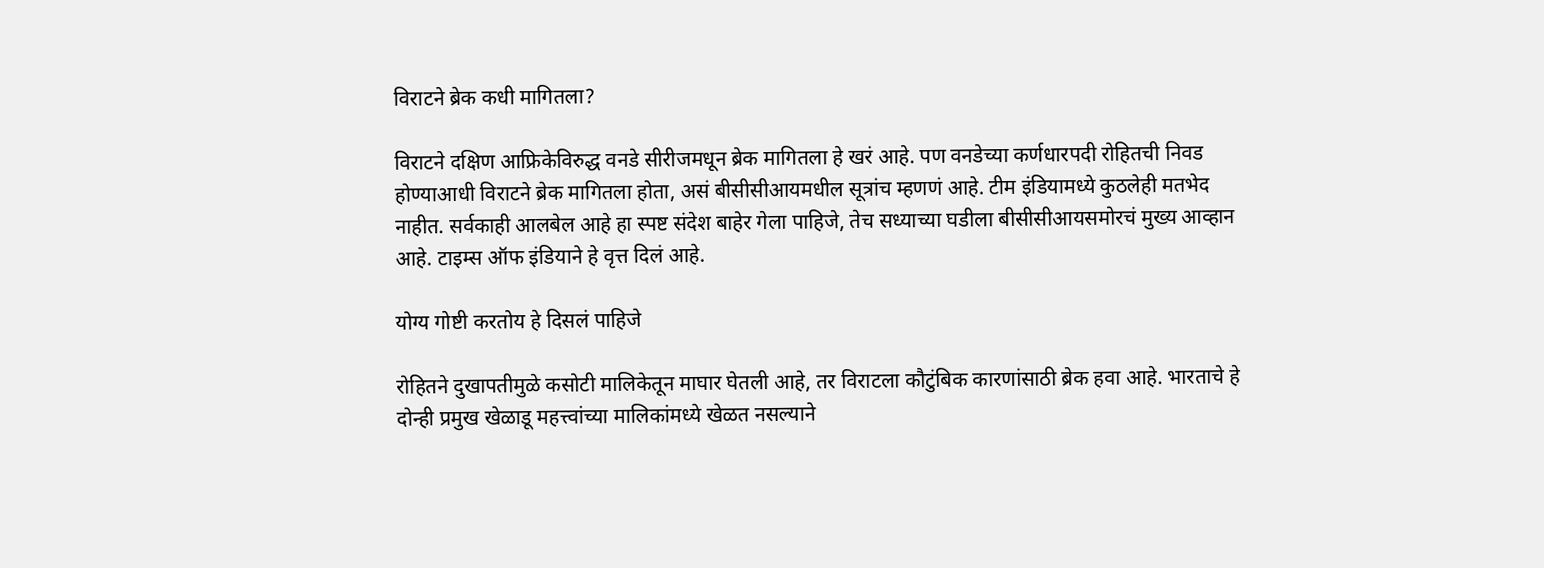विराटने ब्रेक कधी मागितला?

विराटने दक्षिण आफ्रिकेविरुद्ध वनडे सीरीजमधून ब्रेक मागितला हे खरं आहे. पण वनडेच्या कर्णधारपदी रोहितची निवड होण्याआधी विराटने ब्रेक मागितला होता, असं बीसीसीआयमधील सूत्रांच म्हणणं आहे. टीम इंडियामध्ये कुठलेही मतभेद नाहीत. सर्वकाही आलबेल आहे हा स्पष्ट संदेश बाहेर गेला पाहिजे, तेच सध्याच्या घडीला बीसीसीआयसमोरचं मुख्य आव्हान आहे. टाइम्स ऑफ इंडियाने हे वृत्त दिलं आहे.

योग्य गोष्टी करतोय हे दिसलं पाहिजे

रोहितने दुखापतीमुळे कसोटी मालिकेतून माघार घेतली आहे, तर विराटला कौटुंबिक कारणांसाठी ब्रेक हवा आहे. भारताचे हे दोन्ही प्रमुख खेळाडू महत्त्वांच्या मालिकांमध्ये खेळत नसल्याने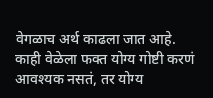वेगळाच अर्थ काढला जात आहे. काही वेळेला फक्त योग्य गोष्टी करणं आवश्यक नसतं, तर योग्य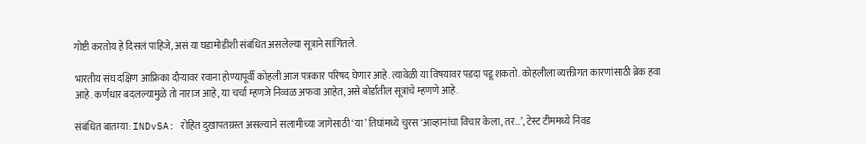गोष्टी करतोय हे दिसलं पाहिजे, असं या घडामोडींशी संबंधित असलेल्या सूत्राने सांगितले.

भारतीय संघ दक्षिण आफ्रिका दौऱ्यावर रवाना होण्यापूर्वी कोहली आज पत्रकार परिषद घेणार आहे. त्यावेळी या विषयावर पडदा पडू शकतो. कोहलीला व्यक्तीगत कारणांसाठी ब्रेक हवा आहे. कर्णधार बदलल्यामुळे तो नाराज आहे, या चर्चा म्हणजे निव्वळ अफवा आहेत, असे बोर्डातील सूत्रांचे म्हणणे आहे.

संबंधित बातम्या: INDvSA: रोहित दुखापतग्रस्त असल्याने सलामीच्या जागेसाठी ‘या’ तिघांमध्ये चुरस ‘आव्हानांचा विचार केला, तर…’, टेस्ट टीममध्ये निवड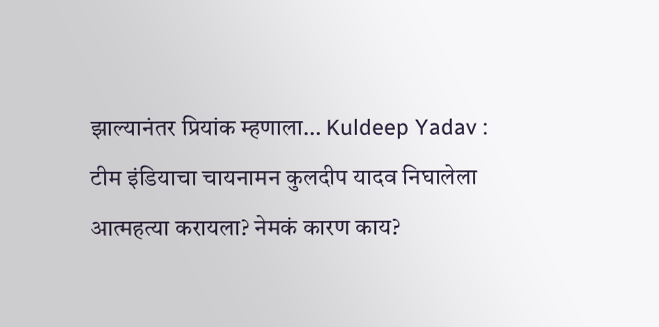झाल्यानंतर प्रियांक म्हणाला… Kuldeep Yadav : टीम इंडियाचा चायनामन कुलदीप यादव निघालेला आत्महत्या करायला? नेमकं कारण काय?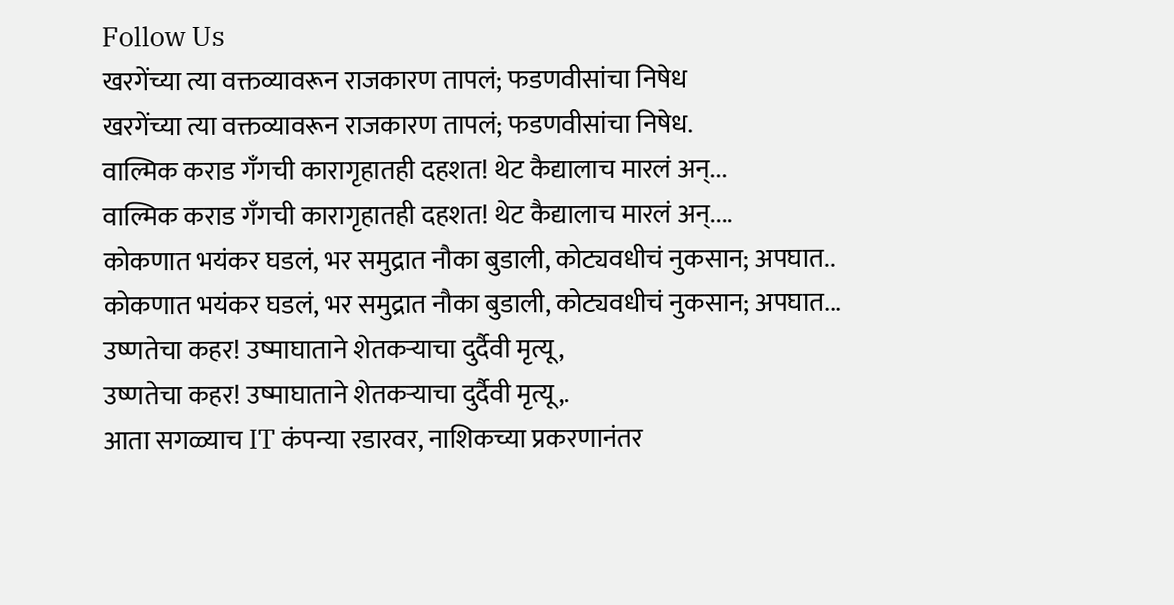Follow Us
खरगेंच्या त्या वक्तव्यावरून राजकारण तापलं; फडणवीसांचा निषेध
खरगेंच्या त्या वक्तव्यावरून राजकारण तापलं; फडणवीसांचा निषेध.
वाल्मिक कराड गँगची कारागृहातही दहशत! थेट कैद्यालाच मारलं अन्...
वाल्मिक कराड गँगची कारागृहातही दहशत! थेट कैद्यालाच मारलं अन्....
कोकणात भयंकर घडलं, भर समुद्रात नौका बुडाली, कोट्यवधीचं नुकसान; अपघात..
कोकणात भयंकर घडलं, भर समुद्रात नौका बुडाली, कोट्यवधीचं नुकसान; अपघात...
उष्णतेचा कहर! उष्माघाताने शेतकऱ्याचा दुर्दैवी मृत्यू,
उष्णतेचा कहर! उष्माघाताने शेतकऱ्याचा दुर्दैवी मृत्यू,.
आता सगळ्याच IT कंपन्या रडारवर, नाशिकच्या प्रकरणानंतर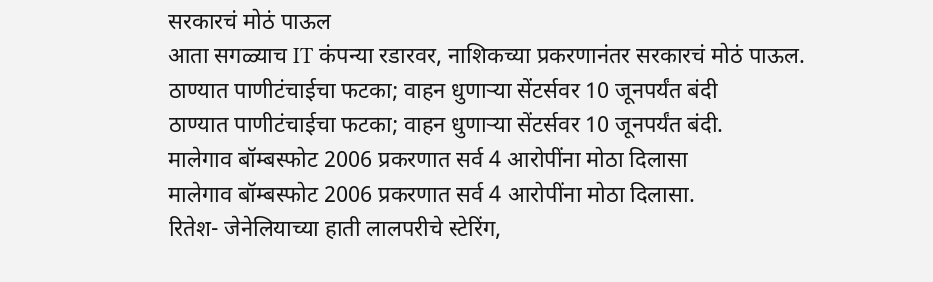सरकारचं मोठं पाऊल
आता सगळ्याच IT कंपन्या रडारवर, नाशिकच्या प्रकरणानंतर सरकारचं मोठं पाऊल.
ठाण्यात पाणीटंचाईचा फटका; वाहन धुणाऱ्या सेंटर्सवर 10 जूनपर्यंत बंदी
ठाण्यात पाणीटंचाईचा फटका; वाहन धुणाऱ्या सेंटर्सवर 10 जूनपर्यंत बंदी.
मालेगाव बॉम्बस्फोट 2006 प्रकरणात सर्व 4 आरोपींना मोठा दिलासा
मालेगाव बॉम्बस्फोट 2006 प्रकरणात सर्व 4 आरोपींना मोठा दिलासा.
रितेश- जेनेलियाच्या हाती लालपरीचे स्टेरिंग,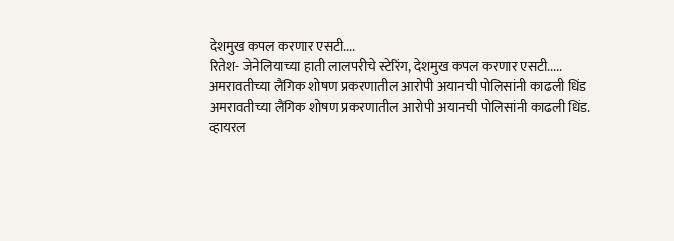देशमुख कपल करणार एसटी....
रितेश- जेनेलियाच्या हाती लालपरीचे स्टेरिंग, देशमुख कपल करणार एसटी.....
अमरावतीच्या लैंगिक शोषण प्रकरणातील आरोपी अयानची पोलिसांनी काढली धिंड
अमरावतीच्या लैंगिक शोषण प्रकरणातील आरोपी अयानची पोलिसांनी काढली धिंड.
व्हायरल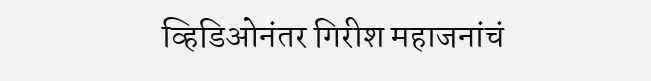व्हिडिओनंतर गिरीश महाजनांचं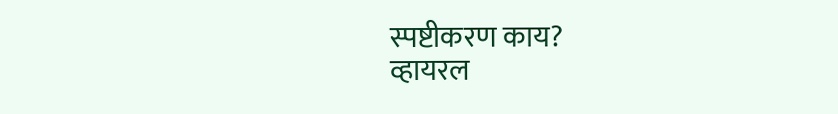स्पष्टीकरण काय?
व्हायरल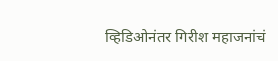व्हिडिओनंतर गिरीश महाजनांचं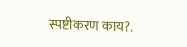स्पष्टीकरण काय?.